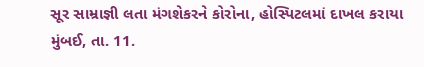સૂર સામ્રાજ્ઞી લતા મંગશેકરને કોરોના, હોસ્પિટલમાં દાખલ કરાયા
મુંબઈ, તા. 11.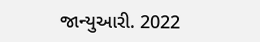જાન્યુઆરી. 2022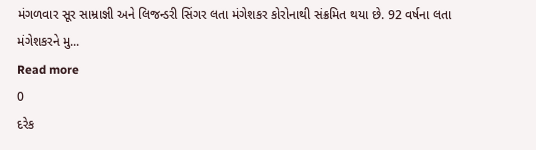મંગળવાર સૂર સામ્રાજ્ઞી અને લિજન્ડરી સિંગર લતા મંગેશકર કોરોનાથી સંક્રમિત થયા છે. 92 વર્ષના લતા મંગેશકરને મુ...
Read more
0
દરેક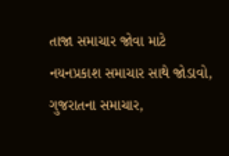તાજા સમાચાર જોવા માટે નયનપ્રકાશ સમાચાર સાથે જોડાવો,
ગુજરાતના સમાચાર,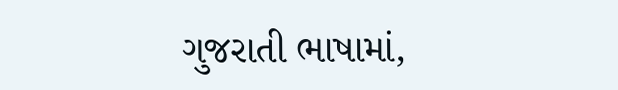ગુજરાતી ભાષામાં,